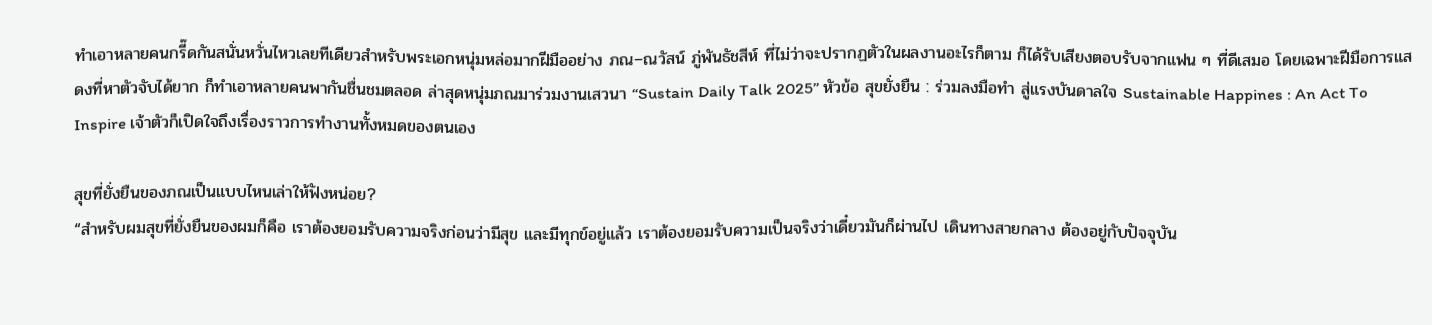ทำเอาหลายคนกรี๊ดกันสนั่นหวั่นไหวเลยทีเดียวสำหรับพระเอกหนุ่มหล่อมากฝีมืออย่าง ภณ–ณวัสน์ ภู่พันธัชสีห์ ที่ไม่ว่าจะปรากฏตัวในผลงานอะไรก็ตาม ก็ได้รับเสียงตอบรับจากแฟน ๆ ที่ดีเสมอ โดยเฉพาะฝีมือการแสดงที่หาตัวจับได้ยาก ก็ทำเอาหลายคนพากันชื่นชมตลอด ล่าสุดหนุ่มภณมาร่วมงานเสวนา “Sustain Daily Talk 2025” หัวข้อ สุขยั่งยืน : ร่วมลงมือทำ สู่แรงบันดาลใจ Sustainable Happines : An Act To Inspire เจ้าตัวก็เปิดใจถึงเรื่องราวการทำงานทั้งหมดของตนเอง

สุขที่ยั่งยืนของภณเป็นแบบไหนเล่าให้ฟังหน่อย?
“สำหรับผมสุขที่ยั่งยืนของผมก็คือ เราต้องยอมรับความจริงก่อนว่ามีสุข และมีทุกข์อยู่แล้ว เราต้องยอมรับความเป็นจริงว่าเดี๋ยวมันก็ผ่านไป เดินทางสายกลาง ต้องอยู่กับปัจจุบัน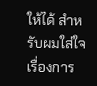ให้ได้ สำหรับผมใส่ใจเรื่องการ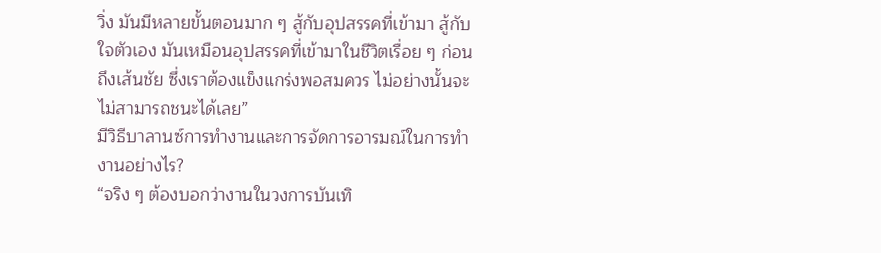วิ่ง มันมีหลายขั้นตอนมาก ๆ สู้กับอุปสรรคที่เข้ามา สู้กับใจตัวเอง มันเหมือนอุปสรรคที่เข้ามาในชีวิตเรื่อย ๆ ก่อนถึงเส้นชัย ซึ่งเราต้องแข็งแกร่งพอสมควร ไม่อย่างนั้นจะไม่สามารถชนะได้เลย”
มีวิธีบาลานซ์การทำงานและการจัดการอารมณ์ในการทำงานอย่างไร?
“จริง ๆ ต้องบอกว่างานในวงการบันเทิ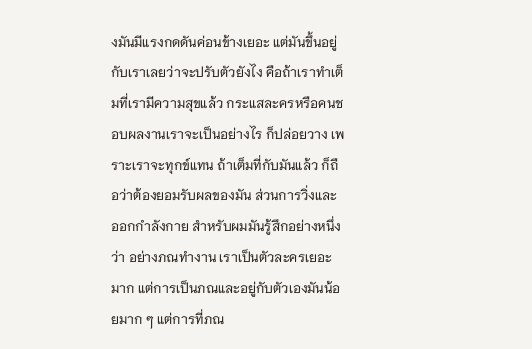งมันมีแรงกดดันค่อนข้างเยอะ แต่มันขึ้นอยู่กับเราเลยว่าจะปรับตัวยังไง คือถ้าเราทำเต็มที่เรามีความสุขแล้ว กระแสละครหรือคนชอบผลงานเราจะเป็นอย่างไร ก็ปล่อยวาง เพราะเราจะทุกข์แทน ถ้าเต็มที่กับมันแล้ว ก็ถือว่าต้องยอมรับผลของมัน ส่วนการวิ่งและออกกำลังกาย สำหรับผมมันรู้สึกอย่างหนึ่งว่า อย่างภณทำงาน เราเป็นตัวละครเยอะมาก แต่การเป็นภณและอยู่กับตัวเองมันน้อยมาก ๆ แต่การที่ภณ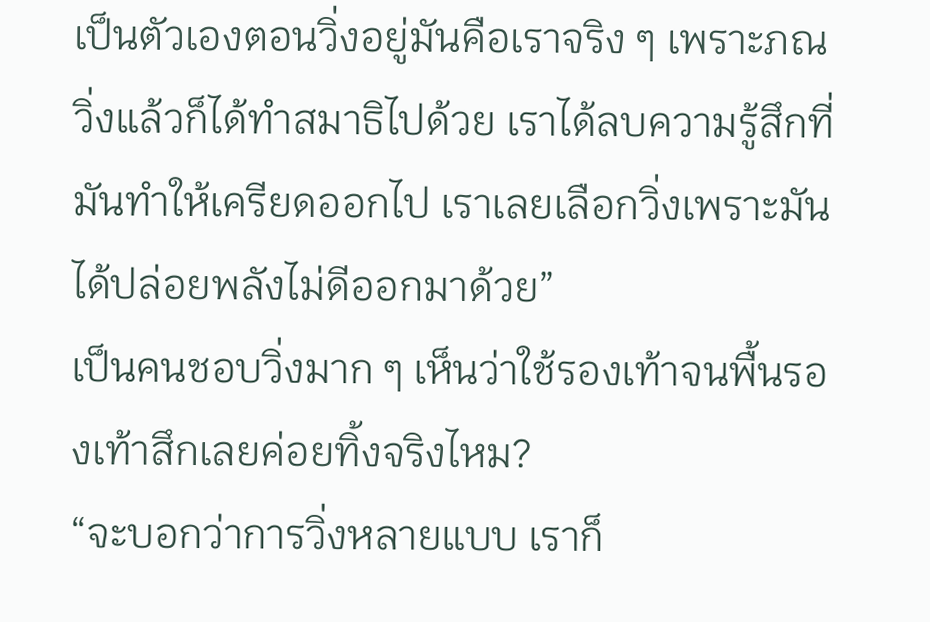เป็นตัวเองตอนวิ่งอยู่มันคือเราจริง ๆ เพราะภณวิ่งแล้วก็ได้ทำสมาธิไปด้วย เราได้ลบความรู้สึกที่มันทำให้เครียดออกไป เราเลยเลือกวิ่งเพราะมันได้ปล่อยพลังไม่ดีออกมาด้วย”
เป็นคนชอบวิ่งมาก ๆ เห็นว่าใช้รองเท้าจนพื้นรองเท้าสึกเลยค่อยทิ้งจริงไหม?
“จะบอกว่าการวิ่งหลายแบบ เราก็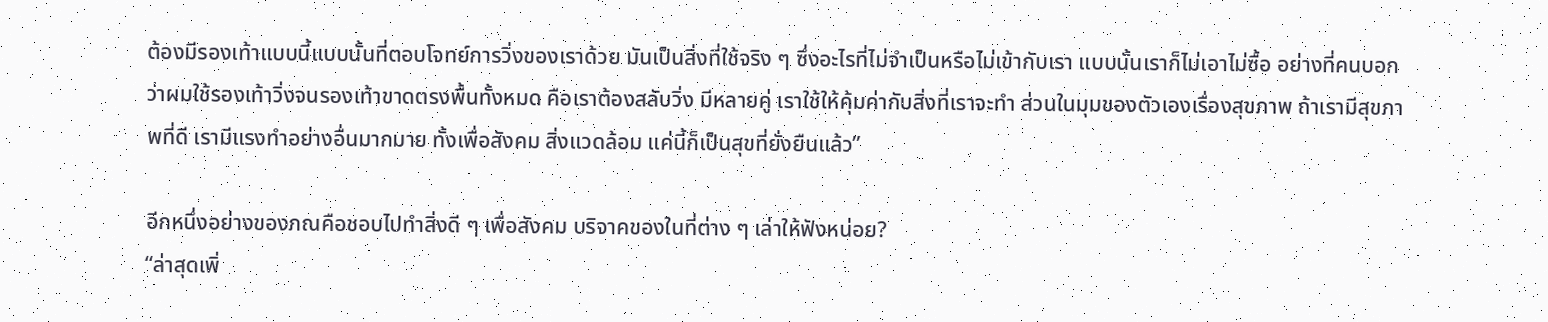ต้องมีรองเท้าแบบนี้แบบนั้นที่ตอบโจทย์การวิ่งของเราด้วย มันเป็นสิ่งที่ใช้จริง ๆ ซึ่งอะไรที่ไม่จำเป็นหรือไม่เข้ากับเรา แบบนั้นเราก็ไม่เอาไม่ซื้อ อย่างที่คนบอกว่าผมใช้รองเท้าวิ่งจนรองเท้าขาดตรงพื้นทั้งหมด คือเราต้องสลับวิ่ง มีหลายคู่ เราใช้ให้คุ้มค่ากับสิ่งที่เราจะทำ ส่วนในมุมของตัวเองเรื่องสุขภาพ ถ้าเรามีสุขภาพที่ดี เรามีแรงทำอย่างอื่นมากมาย ทั้งเพื่อสังคม สิ่งแวดล้อม แค่นี้ก็เป็นสุขที่ยั่งยืนแล้ว”

อีกหนึ่งอย่างของภณคือชอบไปทำสิ่งดี ๆ เพื่อสังคม บริจาคของในที่ต่าง ๆ เล่าให้ฟังหน่อย?
“ล่าสุดเพิ่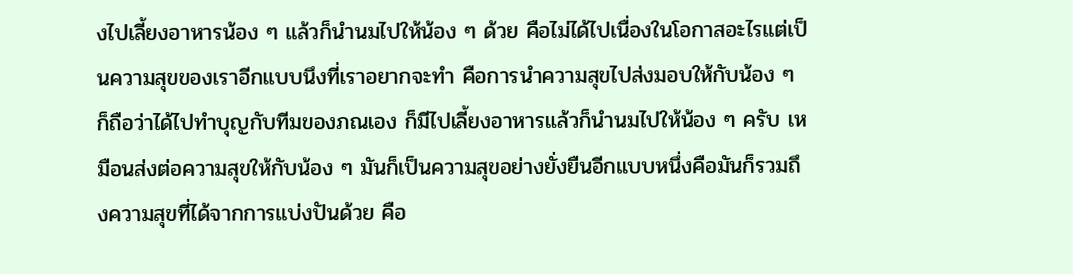งไปเลี้ยงอาหารน้อง ๆ แล้วก็นำนมไปให้น้อง ๆ ด้วย คือไม่ได้ไปเนื่องในโอกาสอะไรแต่เป็นความสุขของเราอีกแบบนึงที่เราอยากจะทำ คือการนำความสุขไปส่งมอบให้กับน้อง ๆ ก็ถือว่าได้ไปทำบุญกับทีมของภณเอง ก็มีไปเลี้ยงอาหารแล้วก็นำนมไปให้น้อง ๆ ครับ เหมือนส่งต่อความสุขให้กับน้อง ๆ มันก็เป็นความสุขอย่างยั่งยืนอีกแบบหนึ่งคือมันก็รวมถึงความสุขที่ได้จากการแบ่งปันด้วย คือ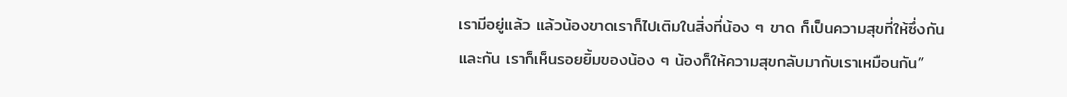เรามีอยู่แล้ว แล้วน้องขาดเราก็ไปเติมในสิ่งที่น้อง ๆ ขาด ก็เป็นความสุขที่ให้ซึ่งกันและกัน เราก็เห็นรอยยิ้มของน้อง ๆ น้องก็ให้ความสุขกลับมากับเราเหมือนกัน”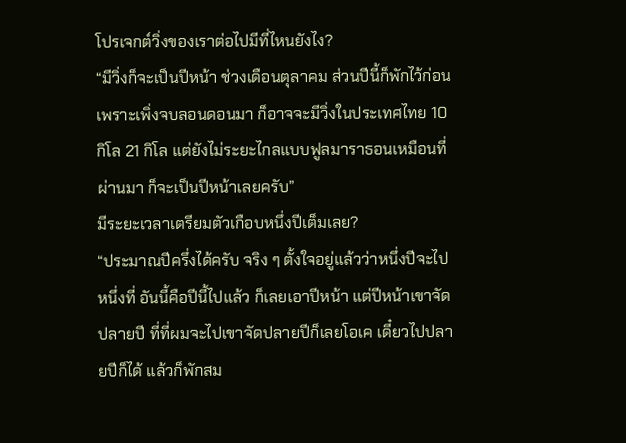โปรเจกต์วิ่งของเราต่อไปมีที่ไหนยังไง?
“มีวิ่งก็จะเป็นปีหน้า ช่วงเดือนตุลาคม ส่วนปีนี้ก็พักไว้ก่อนเพราะเพิ่งจบลอนดอนมา ก็อาจจะมีวิ่งในประเทศไทย 10 กิโล 21 กิโล แต่ยังไม่ระยะไกลแบบฟูลมาราธอนเหมือนที่ผ่านมา ก็จะเป็นปีหน้าเลยครับ”
มีระยะเวลาเตรียมตัวเกือบหนึ่งปีเต็มเลย?
“ประมาณปีครึ่งได้ครับ จริง ๆ ตั้งใจอยู่แล้วว่าหนึ่งปีจะไปหนึ่งที่ อันนี้คือปีนี้ไปแล้ว ก็เลยเอาปีหน้า แต่ปีหน้าเขาจัดปลายปี ที่ที่ผมจะไปเขาจัดปลายปีก็เลยโอเค เดี๋ยวไปปลายปีก็ได้ แล้วก็พักสม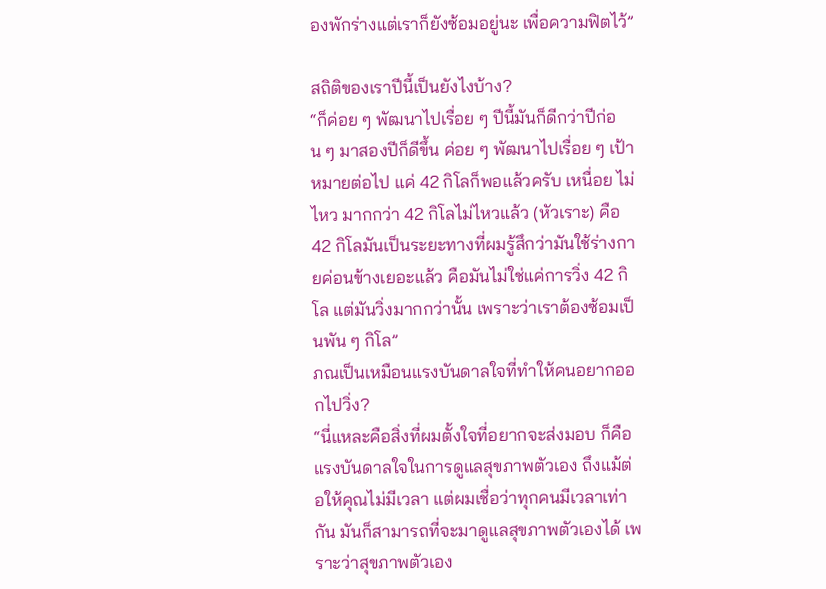องพักร่างแต่เราก็ยังซ้อมอยู่นะ เพื่อความฟิตไว้”

สถิติของเราปีนี้เป็นยังไงบ้าง?
“ก็ค่อย ๆ พัฒนาไปเรื่อย ๆ ปีนี้มันก็ดีกว่าปีก่อน ๆ มาสองปีก็ดีขึ้น ค่อย ๆ พัฒนาไปเรื่อย ๆ เป้าหมายต่อไป แค่ 42 กิโลก็พอแล้วครับ เหนื่อย ไม่ไหว มากกว่า 42 กิโลไม่ไหวแล้ว (หัวเราะ) คือ 42 กิโลมันเป็นระยะทางที่ผมรู้สึกว่ามันใช้ร่างกายค่อนข้างเยอะแล้ว คือมันไม่ใช่แค่การวิ่ง 42 กิโล แต่มันวิ่งมากกว่านั้น เพราะว่าเราต้องซ้อมเป็นพัน ๆ กิโล”
ภณเป็นเหมือนแรงบันดาลใจที่ทำให้คนอยากออกไปวิ่ง?
“นี่แหละคือสิ่งที่ผมตั้งใจที่อยากจะส่งมอบ ก็คือแรงบันดาลใจในการดูแลสุขภาพตัวเอง ถึงแม้ต่อให้คุณไม่มีเวลา แต่ผมเชื่อว่าทุกคนมีเวลาเท่ากัน มันก็สามารถที่จะมาดูแลสุขภาพตัวเองได้ เพราะว่าสุขภาพตัวเอง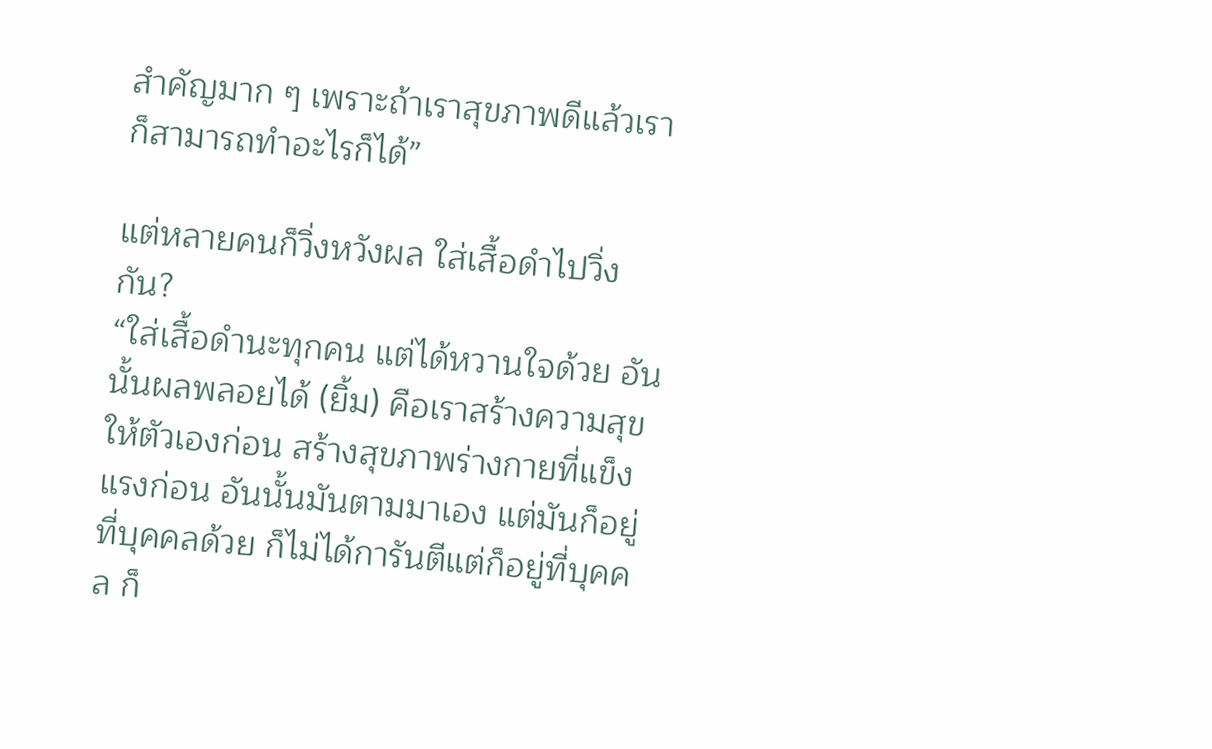สำคัญมาก ๆ เพราะถ้าเราสุขภาพดีแล้วเราก็สามารถทำอะไรก็ได้”

แต่หลายคนก็วิ่งหวังผล ใส่เสื้อดำไปวิ่งกัน?
“ใส่เสื้อดำนะทุกคน แต่ได้หวานใจด้วย อันนั้นผลพลอยได้ (ยิ้ม) คือเราสร้างความสุขให้ตัวเองก่อน สร้างสุขภาพร่างกายที่แข็งแรงก่อน อันนั้นมันตามมาเอง แต่มันก็อยู่ที่บุคคลด้วย ก็ไม่ได้การันตีแต่ก็อยู่ที่บุคคล ก็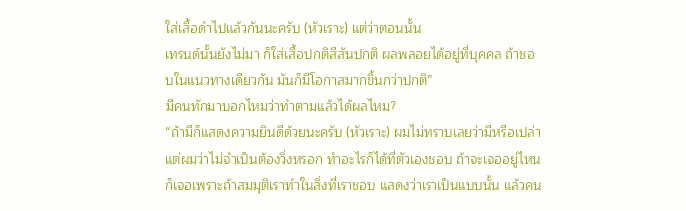ใส่เสื้อดำไปแล้วกันนะครับ (หัวเราะ) แต่ว่าตอนนั้น
เทรนด์นั้นยังไม่มา ก็ใส่เสื้อปกติสีสันปกติ ผลพลอยได้อยู่ที่บุคคล ถ้าชอบในแนวทางเดียวกัน มันก็มีโอกาสมากขึ้นกว่าปกติ”
มีคนทักมาบอกไหมว่าทำตามแล้วได้ผลไหม?
“ถ้ามีก็แสดงความยินดีด้วยนะครับ (หัวเราะ) ผมไม่ทราบเลยว่ามีหรือเปล่า แต่ผมว่าไม่จำเป็นต้องวิ่งหรอก ทำอะไรก็ได้ที่ตัวเองชอบ ถ้าจะเจออยู่ไหนก็เจอเพราะถ้าสมมุติเราทำในสิ่งที่เราชอบ แสดงว่าเราเป็นแบบนั้น แล้วคน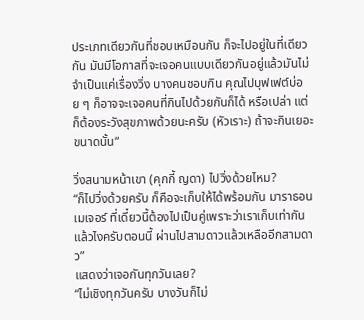ประเภทเดียวกันที่ชอบเหมือนกัน ก็จะไปอยู่ในที่เดียวกัน มันมีโอกาสที่จะเจอคนแบบเดียวกันอยู่แล้วมันไม่จำเป็นแค่เรื่องวิ่ง บางคนชอบกิน คุณไปบุฟเฟต์บ่อย ๆ ก็อาจจะเจอคนที่กินไปด้วยกันก็ได้ หรือเปล่า แต่ก็ต้องระวังสุขภาพด้วยนะครับ (หัวเราะ) ถ้าจะกินเยอะขนาดนั้น“

วิ่งสนามหน้าเขา (คุกกี้ ญดา) ไปวิ่งด้วยไหม?
“ก็ไปวิ่งด้วยครับ ก็คือจะเก็บให้ได้พร้อมกัน มาราธอนเมเจอร์ ที่เดี๋ยวนี้ต้องไปเป็นคู่เพราะว่าเราเก็บเท่ากันแล้วไงครับตอนนี้ ผ่านไปสามดาวแล้วเหลืออีกสามดาว”
แสดงว่าเจอกันทุกวันเลย?
“ไม่เชิงทุกวันครับ บางวันก็ไม่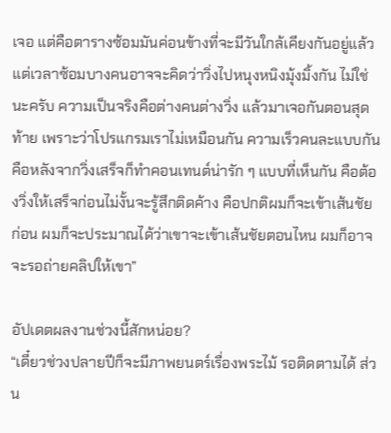เจอ แต่คือตารางซ้อมมันค่อนข้างที่จะมีวันใกล้เคียงกันอยู่แล้ว แต่เวลาซ้อมบางคนอาจจะคิดว่าวิ่งไปหนุงหนิงมุ้งมิ้งกัน ไม่ใช่นะครับ ความเป็นจริงคือต่างคนต่างวิ่ง แล้วมาเจอกันตอนสุดท้าย เพราะว่าโปรแกรมเราไม่เหมือนกัน ความเร็วคนละแบบกัน คือหลังจากวิ่งเสร็จก็ทำคอนเทนต์น่ารัก ๆ แบบที่เห็นกัน คือต้องวิ่งให้เสร็จก่อนไม่งั้นจะรู้สึกติดค้าง คือปกติผมก็จะเข้าเส้นชัยก่อน ผมก็จะประมาณได้ว่าเขาจะเข้าเส้นชัยตอนไหน ผมก็อาจจะรอถ่ายคลิปให้เขา”

อัปเดตผลงานช่วงนี้สักหน่อย?
“เดี๋ยวช่วงปลายปีก็จะมีภาพยนตร์เรื่องพระไม้ รอติดตามได้ ส่วน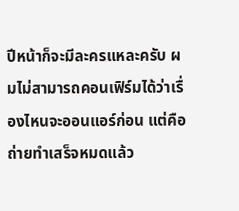ปีหน้าก็จะมีละครแหละครับ ผมไม่สามารถคอนเฟิร์มได้ว่าเรื่องไหนจะออนแอร์ก่อน แต่คือถ่ายทำเสร็จหมดแล้ว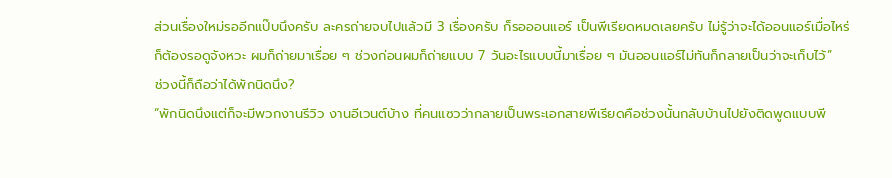ส่วนเรื่องใหม่รออีกแป๊บนึงครับ ละครถ่ายจบไปแล้วมี 3 เรื่องครับ ก็รอออนแอร์ เป็นพีเรียดหมดเลยครับ ไม่รู้ว่าจะได้ออนแอร์เมื่อไหร่ก็ต้องรอดูจังหวะ ผมก็ถ่ายมาเรื่อย ๆ ช่วงก่อนผมก็ถ่ายแบบ 7 วันอะไรแบบนี้มาเรื่อย ๆ มันออนแอร์ไม่ทันก็กลายเป็นว่าจะเก็บไว้”
ช่วงนี้ก็ถือว่าได้พักนิดนึง?
“พักนิดนึงแต่ก็จะมีพวกงานรีวิว งานอีเวนต์บ้าง ที่คนแซวว่ากลายเป็นพระเอกสายพีเรียดคือช่วงนั้นกลับบ้านไปยังติดพูดแบบพี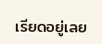เรียดอยู่เลย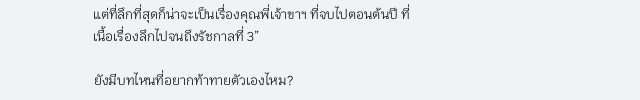แต่ที่ลึกที่สุดก็น่าจะเป็นเรื่องคุณพี่เจ้าขาฯ ที่จบไปตอนต้นปี ที่เนื้อเรื่องลึกไปจนถึงรัชกาลที่ 3”

ยังมีบทไหนที่อยากท้าทายตัวเองไหม?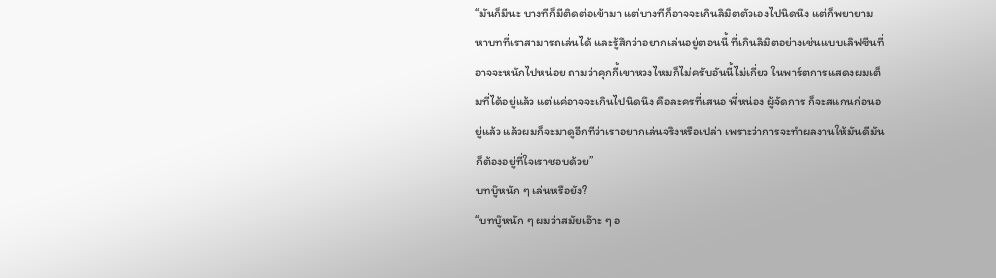“มันก็มีนะ บางทีก็มีติดต่อเข้ามา แต่บางทีก็อาจจะเกินลิมิตตัวเองไปนิดนึง แต่ก็พยายามหาบทที่เราสามารถเล่นได้ และรู้สึกว่าอยากเล่นอยู่ตอนนี้ ที่เกินลิมิตอย่างเช่นแบบเลิฟซีนที่อาจจะหนักไปหน่อย ถามว่าคุกกี้เขาหวงไหมก็ไม่ครับอันนี้ไม่เกี่ยว ในพาร์ตการแสดงผมเต็มที่ได้อยู่แล้ว แต่แค่อาจจะเกินไปนิดนึง คือละครที่เสนอ พี่หน่อง ผู้จัดการ ก็จะสแกนก่อนอยู่แล้ว แล้วผมก็จะมาดูอีกทีว่าเราอยากเล่นจริงหรือเปล่า เพราะว่าการจะทำผลงานให้มันดีมันก็ต้องอยู่ที่ใจเราชอบด้วย”
บทบู๊หนัก ๆ เล่นหรือยัง?
“บทบู๊หนัก ๆ ผมว่าสมัยเอ๊าะ ๆ อ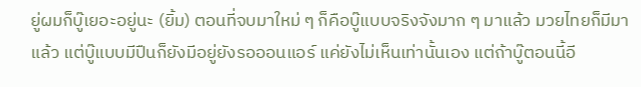ยู่ผมก็บู๊เยอะอยู่นะ (ยิ้ม) ตอนที่จบมาใหม่ ๆ ก็คือบู๊แบบจริงจังมาก ๆ มาแล้ว มวยไทยก็มีมาแล้ว แต่บู๊แบบมีปืนก็ยังมีอยู่ยังรอออนแอร์ แค่ยังไม่เห็นเท่านั้นเอง แต่ถ้าบู๊ตอนนี้อี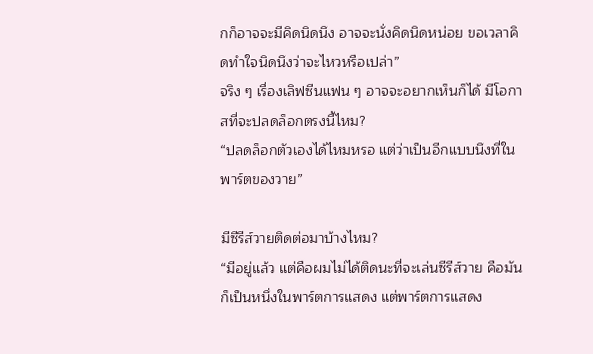กก็อาจจะมีคิดนิดนึง อาจจะนั่งคิดนิดหน่อย ขอเวลาคิดทำใจนิดนึงว่าจะไหวหรือเปล่า”
จริง ๆ เรื่องเลิฟซีนแฟน ๆ อาจจะอยากเห็นก็ได้ มีโอกาสที่จะปลดล็อกตรงนี้ไหม?
“ปลดล็อกตัวเองได้ไหมหรอ แต่ว่าเป็นอีกแบบนึงที่ในพาร์ตของวาย”

มีซีรีส์วายติดต่อมาบ้างไหม?
“มีอยู่แล้ว แต่คือผมไม่ได้ติดนะที่จะเล่นซีรีส์วาย คือมันก็เป็นหนึ่งในพาร์ตการแสดง แต่พาร์ตการแสดง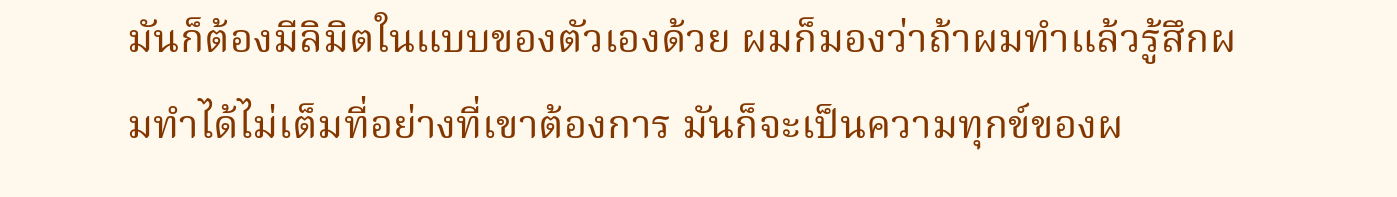มันก็ต้องมีลิมิตในแบบของตัวเองด้วย ผมก็มองว่าถ้าผมทำแล้วรู้สึกผมทำได้ไม่เต็มที่อย่างที่เขาต้องการ มันก็จะเป็นความทุกข์ของผ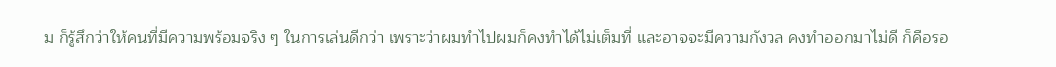ม ก็รู้สึกว่าให้คนที่มีความพร้อมจริง ๆ ในการเล่นดีกว่า เพราะว่าผมทำไปผมก็คงทำได้ไม่เต็มที่ และอาจจะมีความกังวล คงทำออกมาไม่ดี ก็คือรอ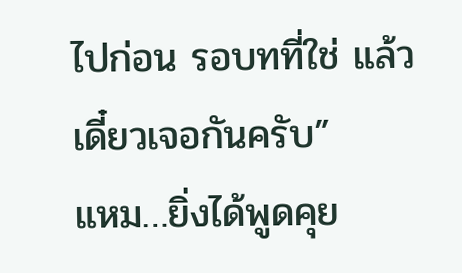ไปก่อน รอบทที่ใช่ แล้วเดี๋ยวเจอกันครับ”
แหม…ยิ่งได้พูดคุย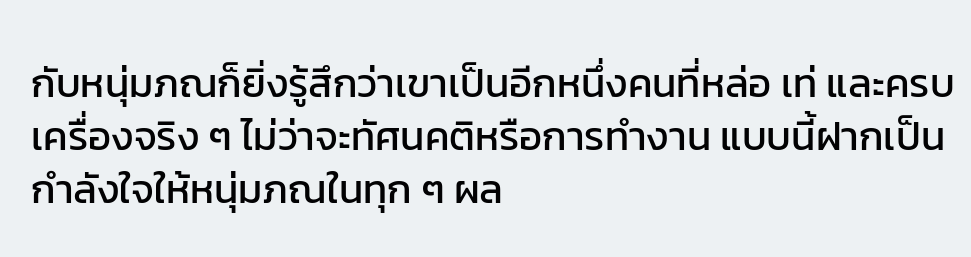กับหนุ่มภณก็ยิ่งรู้สึกว่าเขาเป็นอีกหนึ่งคนที่หล่อ เท่ และครบเครื่องจริง ๆ ไม่ว่าจะทัศนคติหรือการทำงาน แบบนี้ฝากเป็นกำลังใจให้หนุ่มภณในทุก ๆ ผล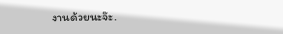งานด้วยนะจ๊ะ.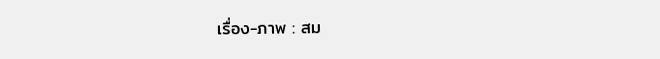เรื่อง-ภาพ : สม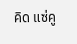คิด แซ่คู